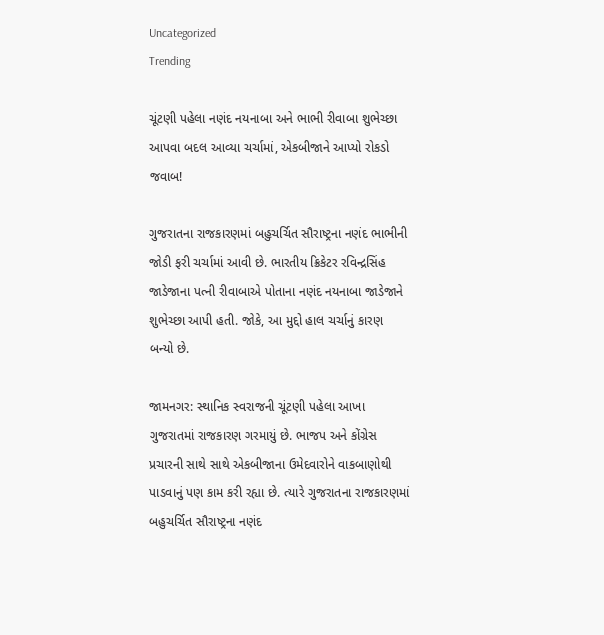Uncategorized
Trending

ચૂંટણી પહેલા નણંદ નયનાબા અને ભાભી રીવાબા શુભેચ્છા આપવા બદલ આવ્યા ચર્ચામાં, એકબીજાને આપ્યો રોકડો જવાબ!

ગુજરાતના રાજકારણમાં બહુચર્ચિત સૌરાષ્ટ્રના નણંદ ભાભીની જોડી ફરી ચર્ચામાં આવી છે. ભારતીય ક્રિકેટર રવિન્દ્રસિંહ જાડેજાના પત્ની રીવાબાએ પોતાના નણંદ નયનાબા જાડેજાને શુભેચ્છા આપી હતી. જોકે, આ મુદ્દો હાલ ચર્ચાનું કારણ બન્યો છે.

જામનગર: સ્થાનિક સ્વરાજની ચૂંટણી પહેલા આખા ગુજરાતમાં રાજકારણ ગરમાયું છે. ભાજપ અને કોંગ્રેસ પ્રચારની સાથે સાથે એકબીજાના ઉમેદવારોને વાકબાણોથી પાડવાનું પણ કામ કરી રહ્યા છે. ત્યારે ગુજરાતના રાજકારણમાં બહુચર્ચિત સૌરાષ્ટ્રના નણંદ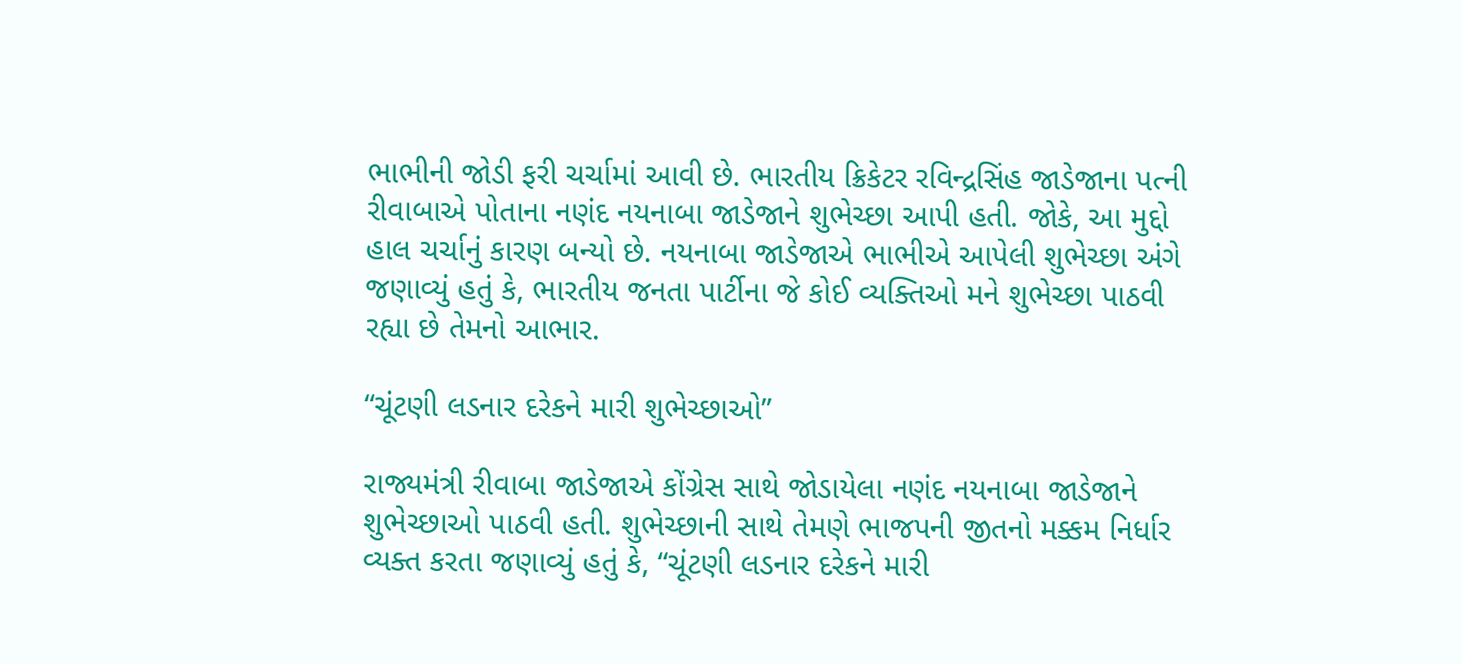ભાભીની જોડી ફરી ચર્ચામાં આવી છે. ભારતીય ક્રિકેટર રવિન્દ્રસિંહ જાડેજાના પત્ની રીવાબાએ પોતાના નણંદ નયનાબા જાડેજાને શુભેચ્છા આપી હતી. જોકે, આ મુદ્દો હાલ ચર્ચાનું કારણ બન્યો છે. નયનાબા જાડેજાએ ભાભીએ આપેલી શુભેચ્છા અંગે જણાવ્યું હતું કે, ભારતીય જનતા પાર્ટીના જે કોઈ વ્યક્તિઓ મને શુભેચ્છા પાઠવી રહ્યા છે તેમનો આભાર.

“ચૂંટણી લડનાર દરેકને મારી શુભેચ્છાઓ”

રાજ્યમંત્રી રીવાબા જાડેજાએ કોંગ્રેસ સાથે જોડાયેલા નણંદ નયનાબા જાડેજાને શુભેચ્છાઓ પાઠવી હતી. શુભેચ્છાની સાથે તેમણે ભાજપની જીતનો મક્કમ નિર્ધાર વ્યક્ત કરતા જણાવ્યું હતું કે, “ચૂંટણી લડનાર દરેકને મારી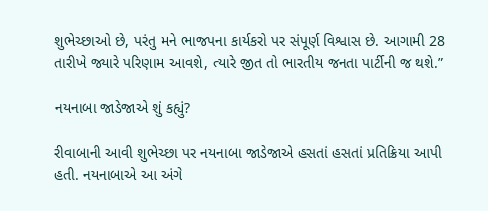શુભેચ્છાઓ છે, પરંતુ મને ભાજપના કાર્યકરો પર સંપૂર્ણ વિશ્વાસ છે. આગામી 28 તારીખે જ્યારે પરિણામ આવશે, ત્યારે જીત તો ભારતીય જનતા પાર્ટીની જ થશે.”

નયનાબા જાડેજાએ શું કહ્યું?

રીવાબાની આવી શુભેચ્છા પર નયનાબા જાડેજાએ હસતાં હસતાં પ્રતિક્રિયા આપી હતી. નયનાબાએ આ અંગે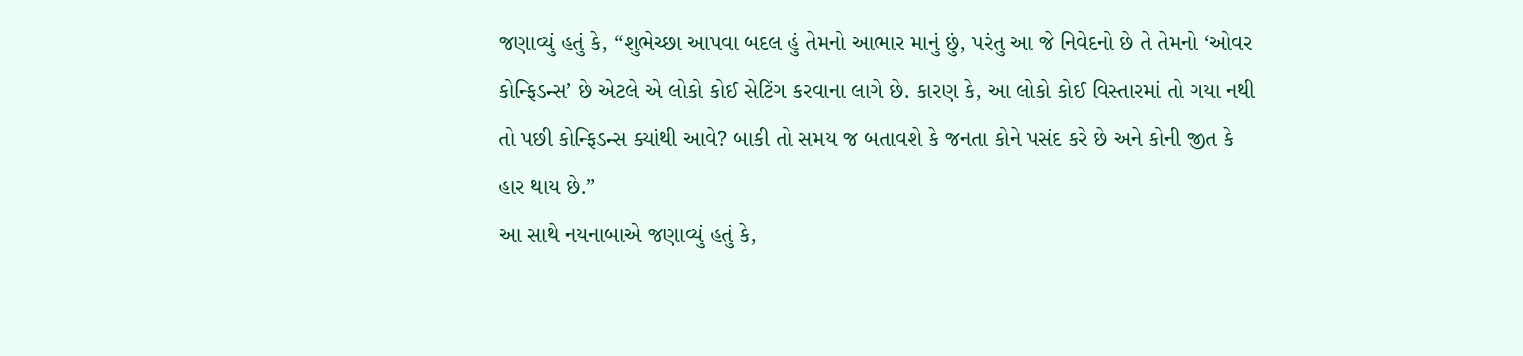જણાવ્યું હતું કે, “શુભેચ્છા આપવા બદલ હું તેમનો આભાર માનું છું, પરંતુ આ જે નિવેદનો છે તે તેમનો ‘ઓવર કોન્ફિડન્સ’ છે એટલે એ લોકો કોઈ સેટિંગ કરવાના લાગે છે. કારણ કે, આ લોકો કોઈ વિસ્તારમાં તો ગયા નથી તો પછી કોન્ફિડન્સ ક્યાંથી આવે? બાકી તો સમય જ બતાવશે કે જનતા કોને પસંદ કરે છે અને કોની જીત કે હાર થાય છે.”
આ સાથે નયનાબાએ જણાવ્યું હતું કે,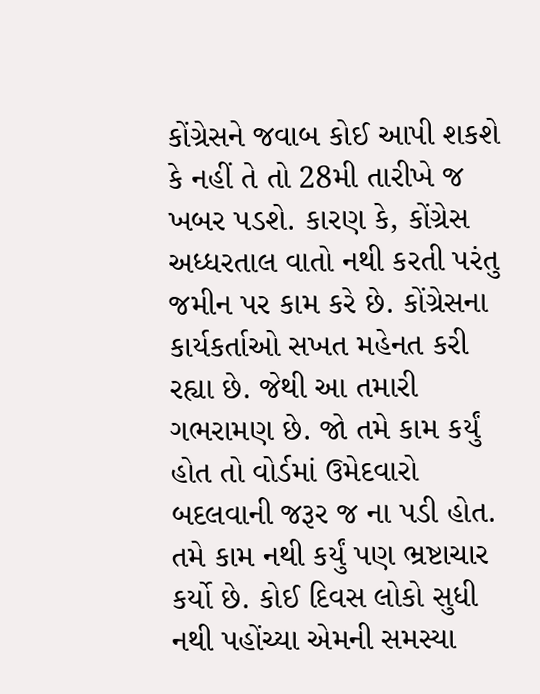કોંગ્રેસને જવાબ કોઈ આપી શકશે કે નહીં તે તો 28મી તારીખે જ ખબર પડશે. કારણ કે, કોંગ્રેસ અધ્ધરતાલ વાતો નથી કરતી પરંતુ જમીન પર કામ કરે છે. કોંગ્રેસના કાર્યકર્તાઓ સખત મહેનત કરી રહ્યા છે. જેથી આ તમારી ગભરામણ છે. જો તમે કામ કર્યું હોત તો વોર્ડમાં ઉમેદવારો બદલવાની જરૂર જ ના પડી હોત. તમે કામ નથી કર્યું પણ ભ્રષ્ટાચાર કર્યો છે. કોઈ દિવસ લોકો સુધી નથી પહોંચ્યા એમની સમસ્યા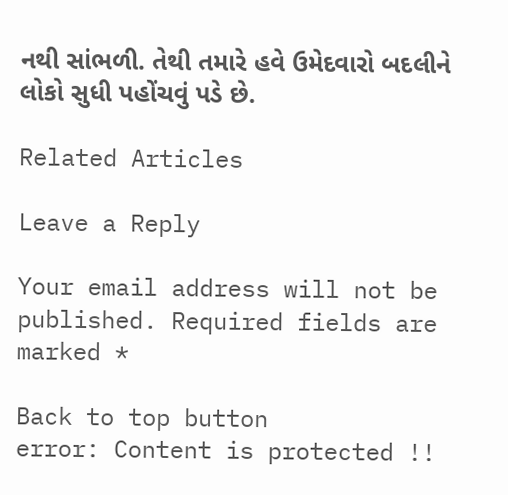નથી સાંભળી. તેથી તમારે હવે ઉમેદવારો બદલીને લોકો સુધી પહોંચવું પડે છે.

Related Articles

Leave a Reply

Your email address will not be published. Required fields are marked *

Back to top button
error: Content is protected !!